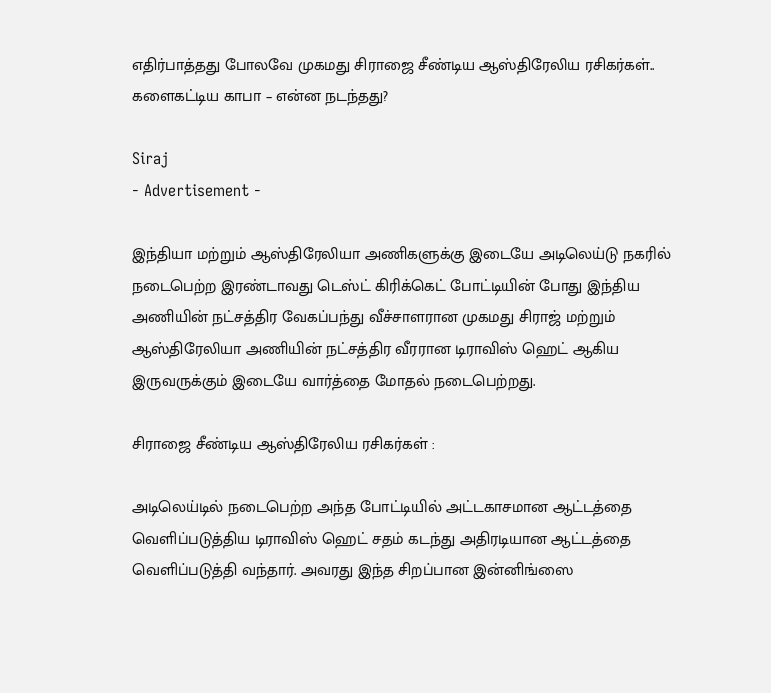எதிர்பாத்தது போலவே முகமது சிராஜை சீண்டிய ஆஸ்திரேலிய ரசிகர்கள்.. களைகட்டிய காபா – என்ன நடந்தது?

Siraj
- Advertisement -

இந்தியா மற்றும் ஆஸ்திரேலியா அணிகளுக்கு இடையே அடிலெய்டு நகரில் நடைபெற்ற இரண்டாவது டெஸ்ட் கிரிக்கெட் போட்டியின் போது இந்திய அணியின் நட்சத்திர வேகப்பந்து வீச்சாளரான முகமது சிராஜ் மற்றும் ஆஸ்திரேலியா அணியின் நட்சத்திர வீரரான டிராவிஸ் ஹெட் ஆகிய இருவருக்கும் இடையே வார்த்தை மோதல் நடைபெற்றது.

சிராஜை சீண்டிய ஆஸ்திரேலிய ரசிகர்கள் :

அடிலெய்டில் நடைபெற்ற அந்த போட்டியில் அட்டகாசமான ஆட்டத்தை வெளிப்படுத்திய டிராவிஸ் ஹெட் சதம் கடந்து அதிரடியான ஆட்டத்தை வெளிப்படுத்தி வந்தார். அவரது இந்த சிறப்பான இன்னிங்ஸை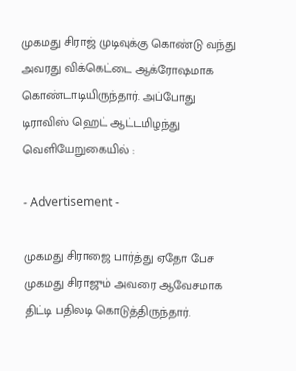முகமது சிராஜ் முடிவுக்கு கொண்டு வந்து அவரது விக்கெட்டை ஆக்ரோஷமாக கொண்டாடியிருந்தார். அப்போது டிராவிஸ் ஹெட் ஆட்டமிழந்து வெளியேறுகையில் :

- Advertisement -

முகமது சிராஜை பார்த்து ஏதோ பேச முகமது சிராஜும் அவரை ஆவேசமாக திட்டி பதிலடி கொடுத்திருந்தார்.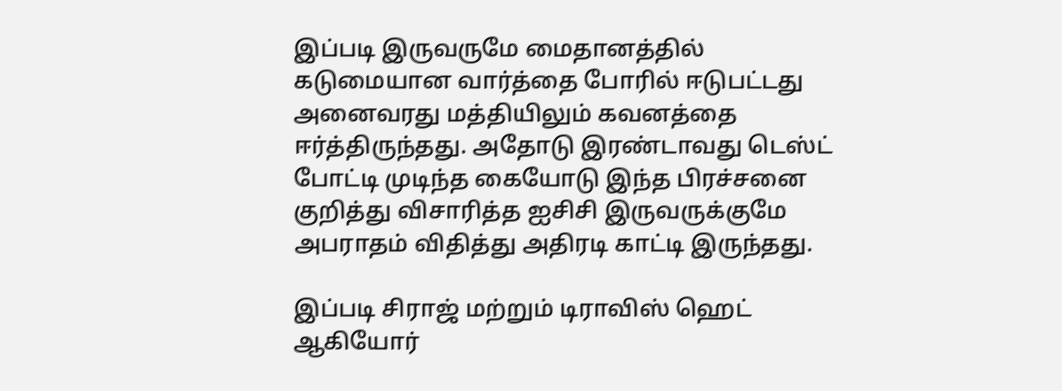இப்படி இருவருமே மைதானத்தில் கடுமையான வார்த்தை போரில் ஈடுபட்டது அனைவரது மத்தியிலும் கவனத்தை ஈர்த்திருந்தது. அதோடு இரண்டாவது டெஸ்ட் போட்டி முடிந்த கையோடு இந்த பிரச்சனை குறித்து விசாரித்த ஐசிசி இருவருக்குமே அபராதம் விதித்து அதிரடி காட்டி இருந்தது.

இப்படி சிராஜ் மற்றும் டிராவிஸ் ஹெட் ஆகியோர்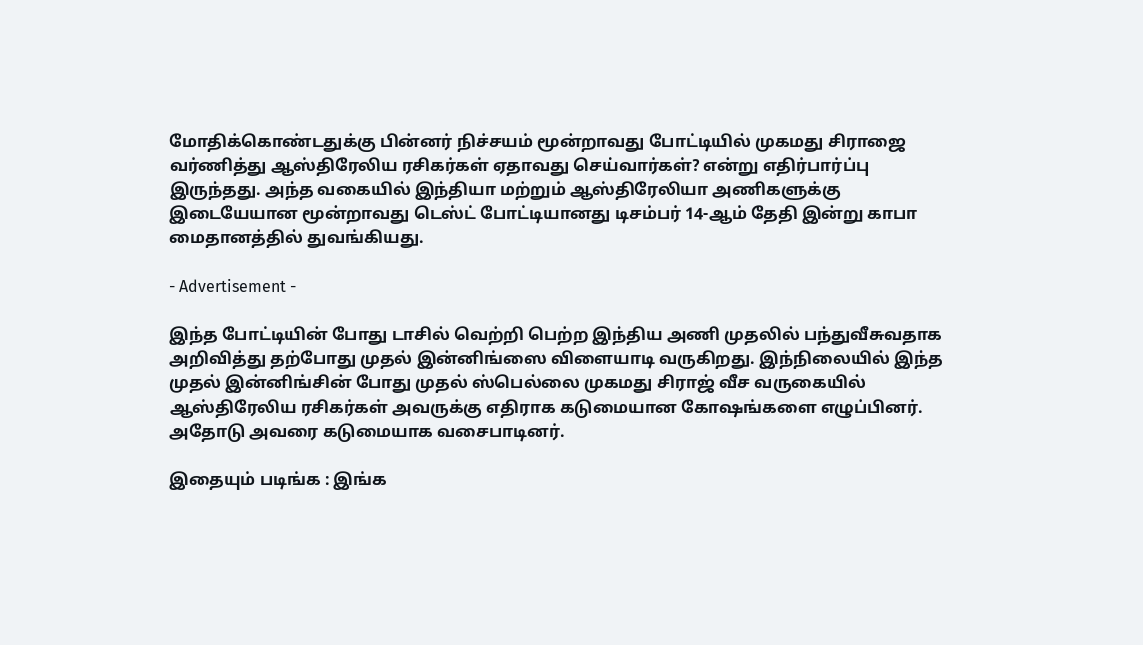மோதிக்கொண்டதுக்கு பின்னர் நிச்சயம் மூன்றாவது போட்டியில் முகமது சிராஜை வர்ணித்து ஆஸ்திரேலிய ரசிகர்கள் ஏதாவது செய்வார்கள்? என்று எதிர்பார்ப்பு இருந்தது. அந்த வகையில் இந்தியா மற்றும் ஆஸ்திரேலியா அணிகளுக்கு இடையேயான மூன்றாவது டெஸ்ட் போட்டியானது டிசம்பர் 14-ஆம் தேதி இன்று காபா மைதானத்தில் துவங்கியது.

- Advertisement -

இந்த போட்டியின் போது டாசில் வெற்றி பெற்ற இந்திய அணி முதலில் பந்துவீசுவதாக அறிவித்து தற்போது முதல் இன்னிங்ஸை விளையாடி வருகிறது. இந்நிலையில் இந்த முதல் இன்னிங்சின் போது முதல் ஸ்பெல்லை முகமது சிராஜ் வீச வருகையில் ஆஸ்திரேலிய ரசிகர்கள் அவருக்கு எதிராக கடுமையான கோஷங்களை எழுப்பினர். அதோடு அவரை கடுமையாக வசைபாடினர்.

இதையும் படிங்க : இங்க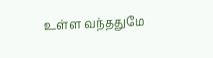உள்ள வந்ததுமே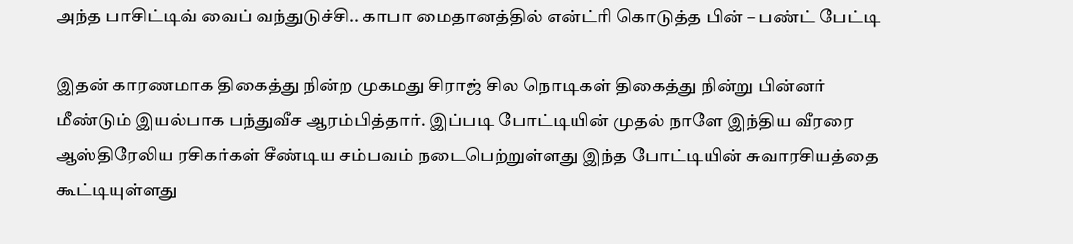அந்த பாசிட்டிவ் வைப் வந்துடுச்சி.. காபா மைதானத்தில் என்ட்ரி கொடுத்த பின் – பண்ட் பேட்டி

இதன் காரணமாக திகைத்து நின்ற முகமது சிராஜ் சில நொடிகள் திகைத்து நின்று பின்னர் மீண்டும் இயல்பாக பந்துவீச ஆரம்பித்தார். இப்படி போட்டியின் முதல் நாளே இந்திய வீரரை ஆஸ்திரேலிய ரசிகர்கள் சீண்டிய சம்பவம் நடைபெற்றுள்ளது இந்த போட்டியின் சுவாரசியத்தை கூட்டியுள்ளது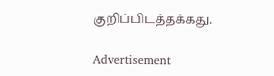குறிப்பிடத்தக்கது.

Advertisement